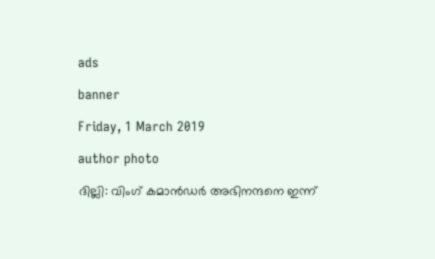ads

banner

Friday, 1 March 2019

author photo

ദില്ലി: വിംഗ് കമാന്‍ഡര്‍ അഭിനന്ദനെ ഇന്ന്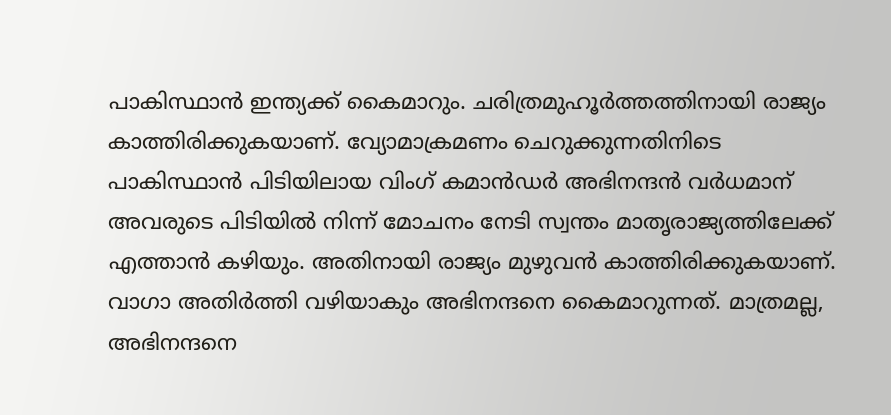പാകിസ്ഥാന്‍ ഇന്ത്യക്ക് കൈമാറും. ചരിത്രമുഹൂര്‍ത്തത്തിനായി രാജ്യം കാത്തിരിക്കുകയാണ്. വ്യോമാക്രമണം ചെറുക്കുന്നതിനിടെ പാകിസ്ഥാന്‍ പിടിയിലായ വിംഗ് കമാന്‍ഡര്‍ അഭിനന്ദന്‍ വര്‍ധമാന് അവരുടെ പിടിയില്‍ നിന്ന് മോചനം നേടി സ്വന്തം മാതൃരാജ്യത്തിലേക്ക് എത്താന്‍ കഴിയും. അതിനായി രാജ്യം മുഴുവന്‍ കാത്തിരിക്കുകയാണ്. വാഗാ അതിര്‍ത്തി വഴിയാകും അഭിനന്ദനെ കൈമാറുന്നത്. മാത്രമല്ല, അഭിനന്ദനെ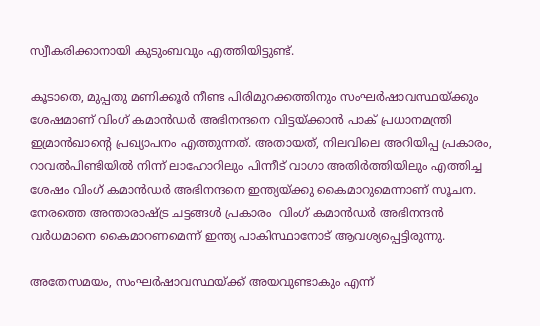സ്വീകരിക്കാനായി കുടുംബവും എത്തിയിട്ടുണ്ട്.

കൂടാതെ, മുപ്പതു മണിക്കൂര്‍ നീണ്ട പിരിമുറക്കത്തിനും സംഘര്‍ഷാവസ്ഥയ്ക്കും ശേഷമാണ് വിംഗ് കമാന്‍ഡര്‍ അഭിനന്ദനെ വിട്ടയ്ക്കാന്‍ പാക് പ്രധാനമന്ത്രി ഇമ്രാന്‍ഖാന്റെ പ്രഖ്യാപനം എത്തുന്നത്. അതായത്, നിലവിലെ അറിയിപ്പ പ്രകാരം, റാവല്‍പിണ്ടിയില്‍ നിന്ന് ലാഹോറിലും പിന്നീട് വാഗാ അതിര്‍ത്തിയിലും എത്തിച്ച ശേഷം വിംഗ് കമാന്‍ഡര്‍ അഭിനന്ദനെ ഇന്ത്യയ്ക്കു കൈമാറുമെന്നാണ് സൂചന. നേരത്തെ അന്താരാഷ്ട്ര ചട്ടങ്ങള്‍ പ്രകാരം  വിംഗ് കമാന്‍ഡര്‍ അഭിനന്ദന്‍ വര്‍ധമാനെ കൈമാറണമെന്ന് ഇന്ത്യ പാകിസ്ഥാനോട് ആവശ്യപ്പെട്ടിരുന്നു.

അതേസമയം, സംഘര്‍ഷാവസ്ഥയ്ക്ക് അയവുണ്ടാകും എന്ന്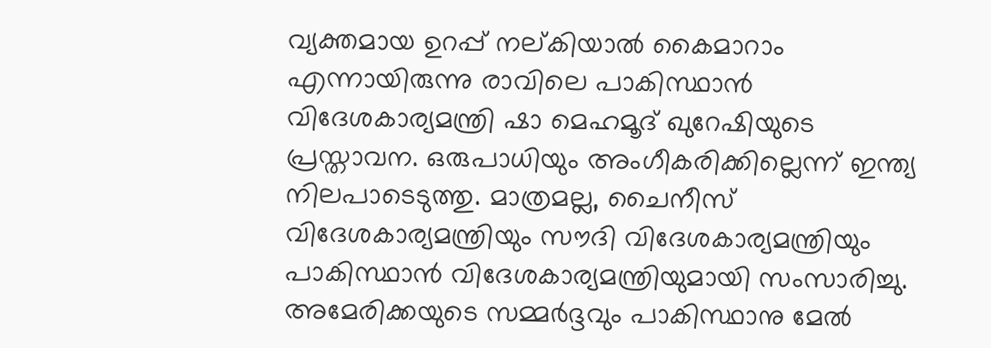വ്യക്തമായ ഉറപ്പ് നല്കിയാല്‍ കൈമാറാം എന്നായിരുന്നു രാവിലെ പാകിസ്ഥാന്‍ വിദേശകാര്യമന്ത്രി ഷാ മെഹമൂദ് ഖുറേഷിയുടെ പ്രസ്താവന. ഒരുപാധിയും അംഗീകരിക്കില്ലെന്ന് ഇന്ത്യ നിലപാടെടുത്തു. മാത്രമല്ല, ചൈനീസ് വിദേശകാര്യമന്ത്രിയും സൗദി വിദേശകാര്യമന്ത്രിയും പാകിസ്ഥാന്‍ വിദേശകാര്യമന്ത്രിയുമായി സംസാരിച്ചു. അമേരിക്കയുടെ സമ്മര്‍ദ്ദവും പാകിസ്ഥാനു മേല്‍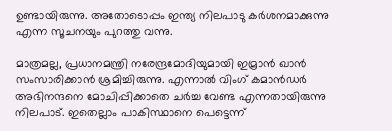ഉണ്ടായിരുന്നു. അതോടൊപ്പം ഇന്ത്യ നിലപാടു കര്‍ശനമാക്കുന്നു എന്ന സൂചനയും പുറത്തു വന്നു.

മാത്രമല്ല, പ്രധാനമന്ത്രി നരേന്ദ്രമോദിയുമായി ഇമ്രാന്‍ ഖാന്‍  സംസാരിക്കാന്‍ ശ്രമിച്ചിരുന്നു. എന്നാല്‍ വിംഗ് കമാന്‍ഡര്‍ അഭിനന്ദനെ മോചിപ്പിക്കാതെ ചര്‍ച്ച വേണ്ട എന്നതായിരുന്നു നിലപാട്. ഇതെല്ലാം പാകിസ്ഥാനെ പെട്ടെന്ന്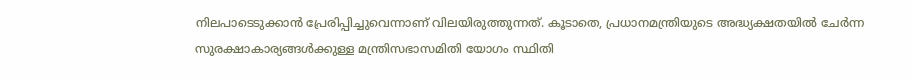നിലപാടെടുക്കാന്‍ പ്രേരിപ്പിച്ചുവെന്നാണ് വിലയിരുത്തുന്നത്. കൂടാതെ, പ്രധാനമന്ത്രിയുടെ അദ്ധ്യക്ഷതയില്‍ ചേര്‍ന്ന സുരക്ഷാകാര്യങ്ങള്‍ക്കുള്ള മന്ത്രിസഭാസമിതി യോഗം സ്ഥിതി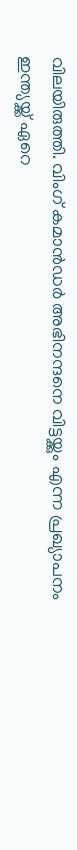വിലയിരുത്തി. വിംഗ് കമാന്‍ഡര്‍ അഭിനന്ദനെ വിട്ടയ്ക്കും എന്ന പ്രഖ്യാപനം ഇന്ത്യയ്ക്ക് ഏറെ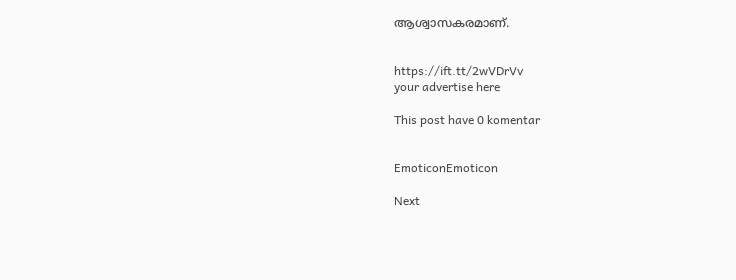ആശ്വാസകരമാണ്.


https://ift.tt/2wVDrVv
your advertise here

This post have 0 komentar


EmoticonEmoticon

Next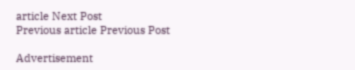article Next Post
Previous article Previous Post

Advertisement